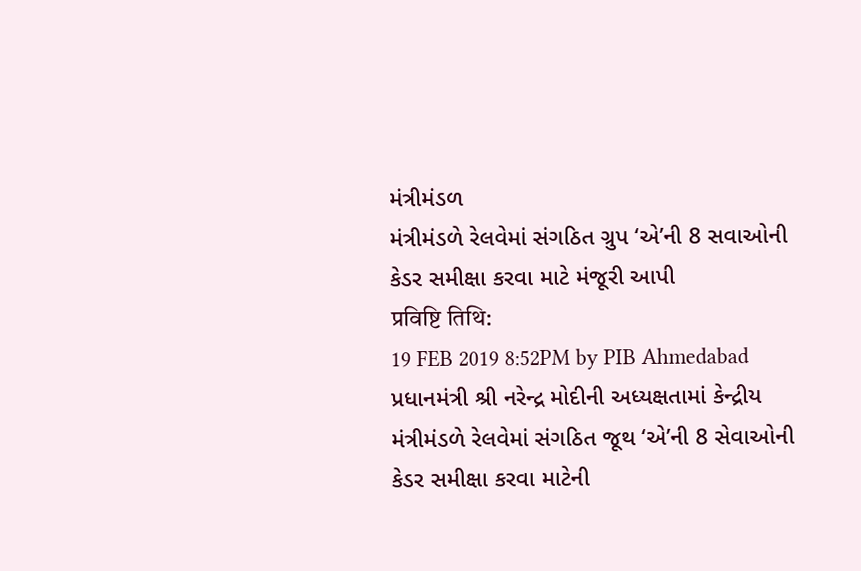મંત્રીમંડળ
મંત્રીમંડળે રેલવેમાં સંગઠિત ગ્રુપ ‘એ’ની 8 સવાઓની કેડર સમીક્ષા કરવા માટે મંજૂરી આપી
प्रविष्टि तिथि:
19 FEB 2019 8:52PM by PIB Ahmedabad
પ્રધાનમંત્રી શ્રી નરેન્દ્ર મોદીની અધ્યક્ષતામાં કેન્દ્રીય મંત્રીમંડળે રેલવેમાં સંગઠિત જૂથ ‘એ’ની 8 સેવાઓની કેડર સમીક્ષા કરવા માટેની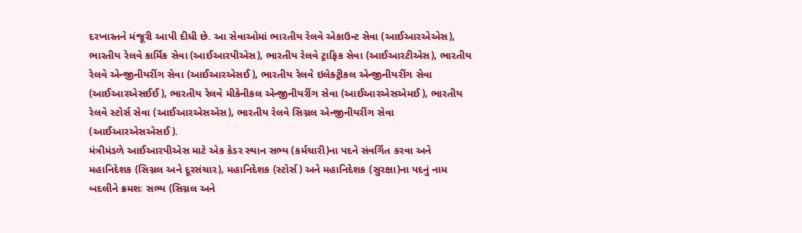દરખાસ્તને મંજૂરી આપી દીધી છે. આ સેવાઓમાં ભારતીય રેલવે એકાઉન્ટ સેવા (આઈઆરએએસ), ભારતીય રેલવે કાર્મિક સેવા (આઈઆરપીએસ), ભારતીય રેલવે ટ્રાફિક સેવા (આઈઆરટીએસ), ભારતીય રેલવે એન્જીનીયરીંગ સેવા (આઈઆરએસઈ), ભારતીય રેલવે ઇલેક્ટ્રીકલ એન્જીનીયરીંગ સેવા (આઈઆરએસઈઈ), ભારતીય રેલવે મીકેનીકલ એન્જીનીયરીંગ સેવા (આઈઆરએસએમઈ), ભારતીય રેલવે સ્ટોર્સ સેવા (આઈઆરએસએસ), ભારતીય રેલવે સિગ્નલ એન્જીનીયરીંગ સેવા (આઈઆરએસએસઈ).
મંત્રીમંડળે આઈઆરપીએસ માટે એક કેડર સ્થાન સભ્ય (કર્મચારી)ના પદને સંવર્ગિત કરવા અને મહાનિદેશક (સિગ્નલ અને દૂરસંચાર), મહાનિદેશક (સ્ટોર્સ) અને મહાનિદેશક (સુરક્ષા)ના પદનું નામ બદલીને ક્રમશઃ સભ્ય (સિગ્નલ અને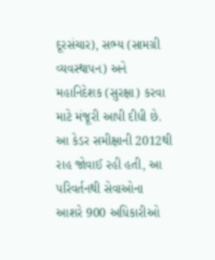દૂરસંચાર), સભ્ય (સામગ્રી વ્યવસ્થાપન) અને મહાનિદેશક (સુરક્ષા) કરવા માટે મંજૂરી આપી દીધી છે.
આ કેડર સમીક્ષાની 2012થી રાહ જોવાઈ રહી હતી, આ પરિવર્તનથી સેવાઓના આશરે 900 અધિકારીઓ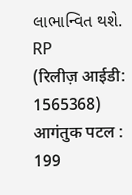લાભાન્વિત થશે.
RP
(रिलीज़ आईडी: 1565368)
आगंतुक पटल : 199